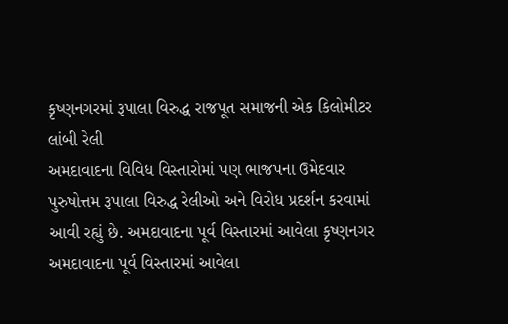કૃષ્ણનગરમાં રૂપાલા વિરુદ્ધ રાજપૂત સમાજની એક કિલોમીટર લાંબી રેલી
અમદાવાદના વિવિધ વિસ્તારોમાં પણ ભાજપના ઉમેદવાર પુરુષોત્તમ રૂપાલા વિરુદ્ધ રેલીઓ અને વિરોધ પ્રદર્શન કરવામાં આવી રહ્યું છે. અમદાવાદના પૂર્વ વિસ્તારમાં આવેલા કૃષ્ણનગર અમદાવાદના પૂર્વ વિસ્તારમાં આવેલા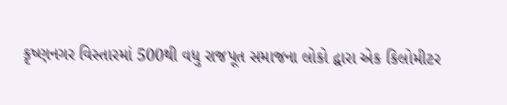કૃષ્ણનગર વિસ્તારમાં 500થી વધુ રાજપૂત સમાજના લોકો દ્વારા એક કિલોમીટર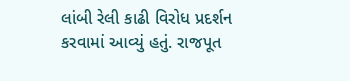લાંબી રેલી કાઢી વિરોધ પ્રદર્શન કરવામાં આવ્યું હતું. રાજપૂત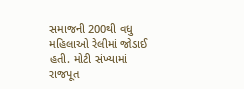સમાજની 200થી વધુ મહિલાઓ રેલીમાં જોડાઈ હતી. મોટી સંખ્યામાં રાજપૂત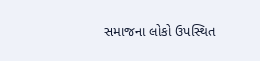સમાજના લોકો ઉપસ્થિત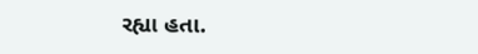રહ્યા હતા.